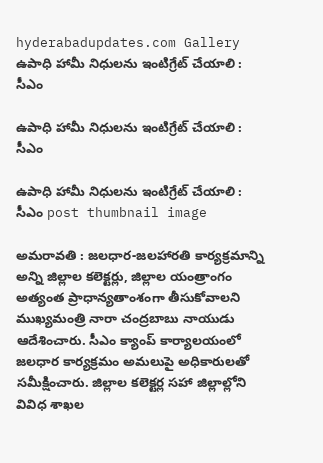hyderabadupdates.com Gallery ఉపాధి హామీ నిధులను ఇంటిగ్రేట్ చేయాలి : సీఎం

ఉపాధి హామీ నిధులను ఇంటిగ్రేట్ చేయాలి : సీఎం

ఉపాధి హామీ నిధులను ఇంటిగ్రేట్ చేయాలి : సీఎం post thumbnail image

అమరావతి : జలధార-జలహారతి కార్యక్రమాన్ని అన్ని జిల్లాల కలెక్టర్లు, జిల్లాల యంత్రాంగం అత్యంత ప్రాధాన్యతాంశంగా తీసుకోవాలని ముఖ్యమంత్రి నారా చంద్రబాబు నాయుడు ఆదేశించారు. సీఎం క్యాంప్ కార్యాలయంలో జలధార కార్యక్రమం అమలుపై అధికారులతో సమీక్షించారు. జిల్లాల కలెక్టర్ల సహా జిల్లాల్లోని వివిధ శాఖల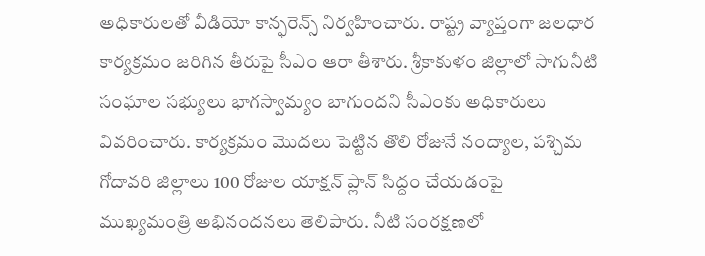అధికారులతో వీడియో కాన్ఫరెన్స్ నిర్వహించారు. రాష్ట్ర వ్యాప్తంగా జలధార కార్యక్రమం జరిగిన తీరుపై సీఎం ఆరా తీశారు. శ్రీకాకుళం జిల్లాలో సాగునీటి సంఘాల సభ్యులు భాగస్వామ్యం బాగుందని సీఎంకు అధికారులు వివరించారు. కార్యక్రమం మొదలు పెట్టిన తొలి రోజునే నంద్యాల, పశ్చిమ గోదావరి జిల్లాలు 100 రోజుల యాక్షన్ ప్లాన్ సిద్దం చేయడంపై ముఖ్యమంత్రి అభినందనలు తెలిపారు. నీటి సంరక్షణలో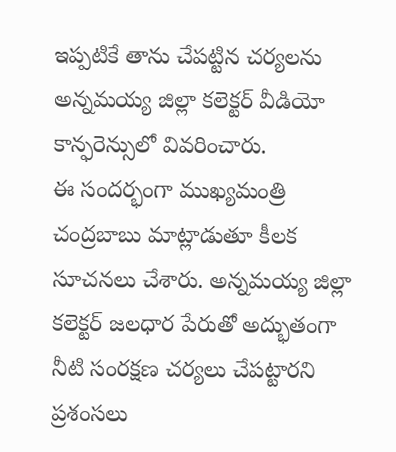ఇప్పటికే తాను చేపట్టిన చర్యలను అన్నమయ్య జిల్లా కలెక్టర్ వీడియో కాన్ఫరెన్సులో వివరించారు.
ఈ సందర్భంగా ముఖ్యమంత్రి చంద్రబాబు మాట్లాడుతూ కీల‌క సూచ‌న‌లు చేశారు. అన్నమయ్య జిల్లా కలెక్టర్ జలధార పేరుతో అద్భుతంగా నీటి సంరక్షణ చర్యలు చేపట్టారని ప్ర‌శంస‌లు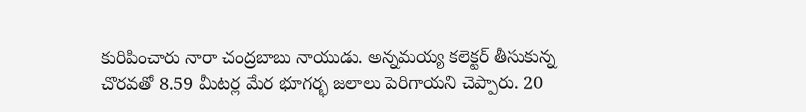కురిపించారు నారా చంద్ర‌బాబు నాయుడు. అన్నమయ్య కలెక్టర్ తీసుకున్న చొరవతో 8.59 మీటర్ల మేర భూగర్భ జలాలు పెరిగాయని చెప్పారు. 20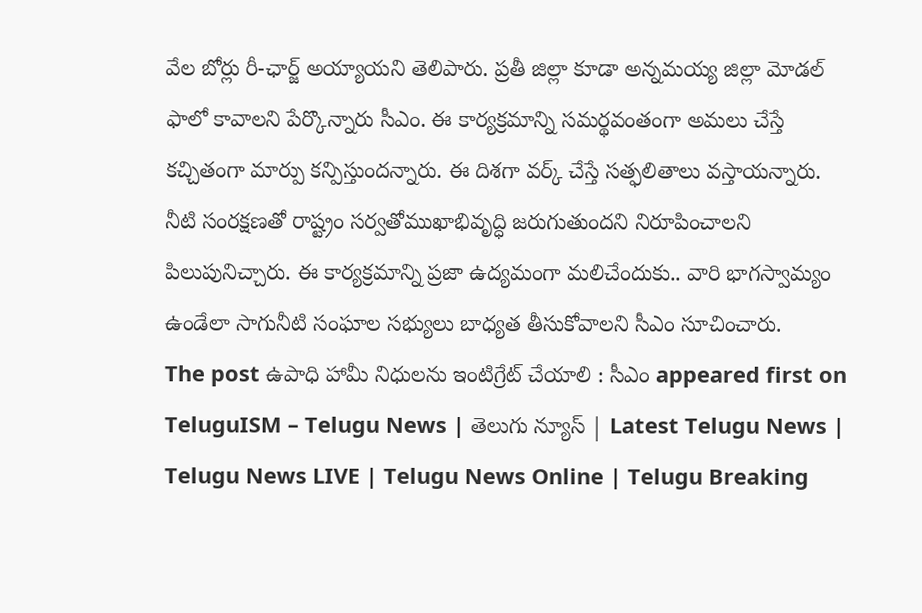వేల బోర్లు రీ-ఛార్జ్ అయ్యాయని తెలిపారు. ప్రతీ జిల్లా కూడా అన్నమయ్య జిల్లా మోడల్ ఫాలో కావాలని పేర్కొన్నారు సీఎం. ఈ కార్యక్రమాన్ని సమర్థవంతంగా అమలు చేస్తే కచ్చితంగా మార్పు కన్పిస్తుందన్నారు. ఈ దిశ‌గా వ‌ర్క్ చేస్తే సత్ఫలితాలు వస్తాయన్నారు. నీటి సంరక్షణతో రాష్ట్రం సర్వతోముఖాభివృద్ధి జరుగుతుందని నిరూపించాలని పిలుపునిచ్చారు. ఈ కార్యక్రమాన్ని ప్రజా ఉద్యమంగా మలిచేందుకు.. వారి భాగస్వామ్యం ఉండేలా సాగునీటి సంఘాల సభ్యులు బాధ్యత తీసుకోవాలని సీఎం సూచించారు.
The post ఉపాధి హామీ నిధులను ఇంటిగ్రేట్ చేయాలి : సీఎం appeared first on TeluguISM – Telugu News | తెలుగు న్యూస్ | Latest Telugu News | Telugu News LIVE | Telugu News Online | Telugu Breaking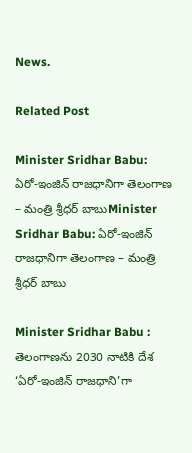News.

Related Post

Minister Sridhar Babu: ఏరో-ఇంజిన్ రాజధానిగా తెలంగాణ – మంత్రి శ్రీధర్ బాబుMinister Sridhar Babu: ఏరో-ఇంజిన్ రాజధానిగా తెలంగాణ – మంత్రి శ్రీధర్ బాబు

Minister Sridhar Babu : తెలంగాణను 2030 నాటికి దేశ ‘ఏరో-ఇంజిన్ రాజధాని’గా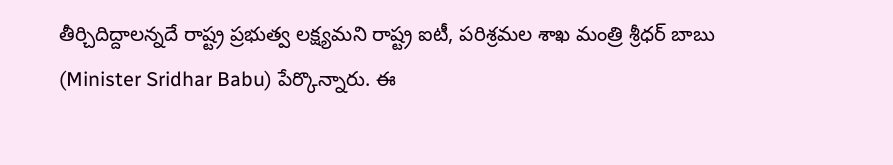తీర్చిదిద్దాలన్నదే రాష్ట్ర ప్రభుత్వ లక్ష్యమని రాష్ట్ర ఐటీ, పరిశ్రమల శాఖ మంత్రి శ్రీధర్ బాబు (Minister Sridhar Babu) పేర్కొన్నారు. ఈ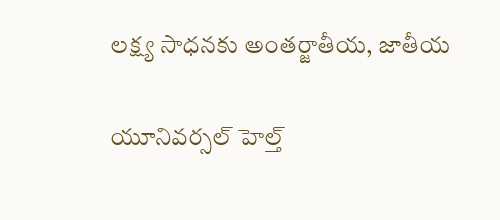లక్ష్య సాధనకు అంతర్జాతీయ, జాతీయ

యూనివర్సల్ హెల్త్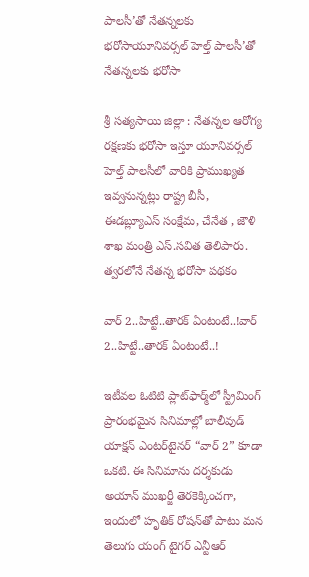పాలసీ’తో నేతన్నలకు భరోసాయూనివర్సల్ హెల్త్ పాలసీ’తో నేతన్నలకు భరోసా

శ్రీ సత్యసాయి జిల్లా : నేతన్నల ఆరోగ్య రక్షణకు భరోసా ఇస్తూ యూనివర్సల్ హెల్త్ పాలసీలో వారికి ప్రాముఖ్యత ఇవ్వనున్నట్లు రాష్ట్ర బీసీ, ఈడబ్ల్యూఎస్ సంక్షేమ, చేనేత , జౌళి శాఖ మంత్రి ఎస్.సవిత తెలిపారు. త్వరలోనే నేతన్న భరోసా పథకం

వార్‌ 2..హిట్టే..తారక్‌ ఏంటంటే..!వార్‌ 2..హిట్టే..తారక్‌ ఏంటంటే..!

ఇటీవల ఓటిటి ప్లాట్‌ఫార్మ్‌లో స్ట్రీమింగ్ ప్రారంభమైన సినిమాల్లో బాలీవుడ్ యాక్షన్ ఎంటర్‌టైనర్ “వార్ 2” కూడా ఒకటి. ఈ సినిమాను దర్శకుడు అయాన్ ముఖర్జీ తెరకెక్కించగా, ఇందులో హృతిక్ రోషన్‌తో పాటు మన తెలుగు యంగ్ టైగర్ ఎన్టీఆర్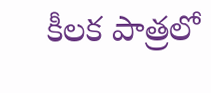కీలక పాత్రలో